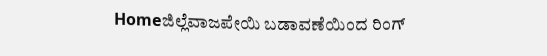Homeಜಿಲ್ಲೆವಾಜಪೇಯಿ ಬಡಾವಣೆಯಿಂದ ರಿಂಗ್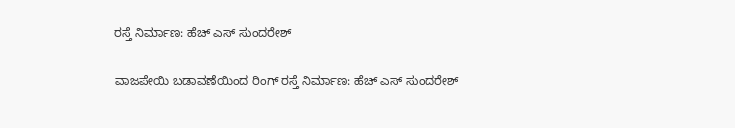ರಸ್ತೆ ನಿರ್ಮಾಣ: ಹೆಚ್ ಎಸ್ ಸುಂದರೇಶ್

ವಾಜಪೇಯಿ ಬಡಾವಣೆಯಿಂದ ರಿಂಗ್ ರಸ್ತೆ ನಿರ್ಮಾಣ: ಹೆಚ್ ಎಸ್ ಸುಂದರೇಶ್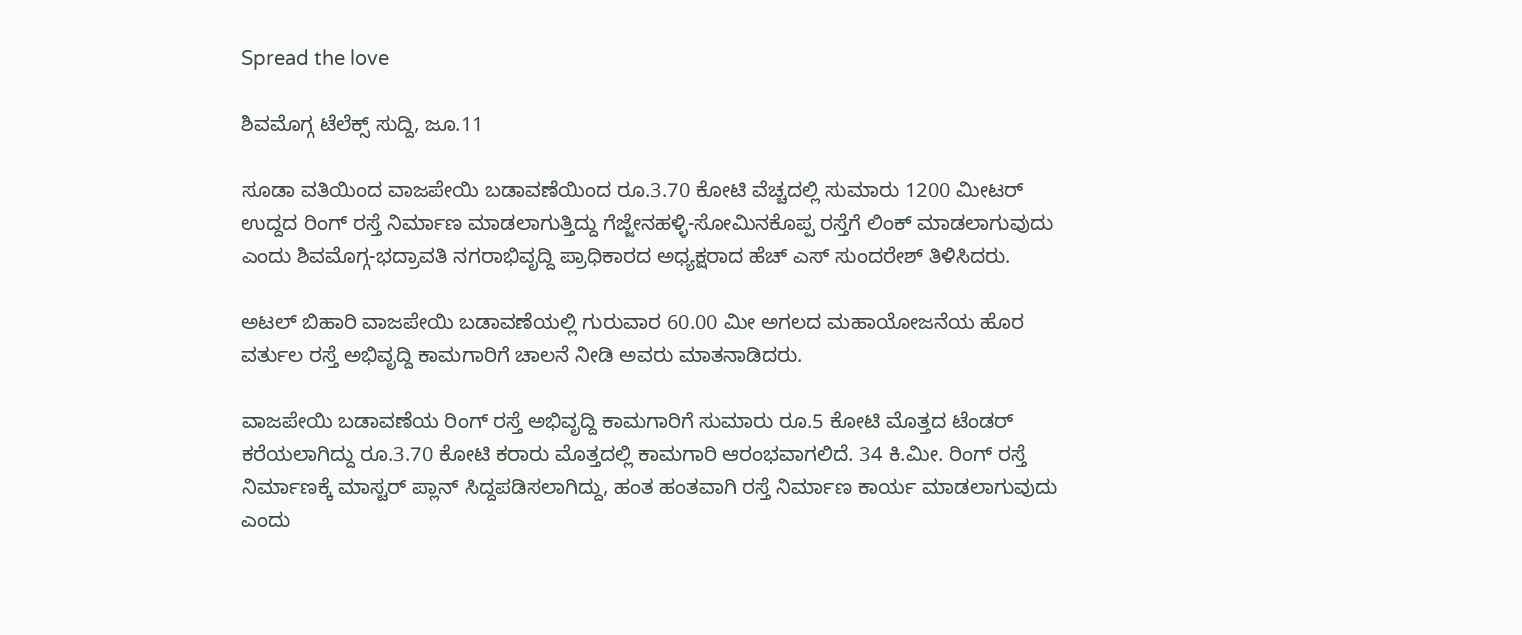Spread the love

ಶಿವಮೊಗ್ಗ ಟೆಲೆಕ್ಸ್ ಸುದ್ದಿ, ಜೂ.11

ಸೂಡಾ ವತಿಯಿಂದ ವಾಜಪೇಯಿ ಬಡಾವಣೆಯಿಂದ ರೂ.3.70 ಕೋಟಿ ವೆಚ್ಚದಲ್ಲಿ ಸುಮಾರು 1200 ಮೀಟರ್ ಉದ್ದದ ರಿಂಗ್ ರಸ್ತೆ ನಿರ್ಮಾಣ ಮಾಡಲಾಗುತ್ತಿದ್ದು ಗೆಜ್ಜೇನಹಳ್ಳಿ-ಸೋಮಿನಕೊಪ್ಪ ರಸ್ತೆಗೆ ಲಿಂಕ್ ಮಾಡಲಾಗುವುದು ಎಂದು ಶಿವಮೊಗ್ಗ-ಭದ್ರಾವತಿ ನಗರಾಭಿವೃದ್ದಿ ಪ್ರಾಧಿಕಾರದ ಅಧ್ಯಕ್ಷರಾದ ಹೆಚ್ ಎಸ್ ಸುಂದರೇಶ್ ತಿಳಿಸಿದರು.

ಅಟಲ್ ಬಿಹಾರಿ ವಾಜಪೇಯಿ ಬಡಾವಣೆಯಲ್ಲಿ ಗುರುವಾರ 60.00 ಮೀ ಅಗಲದ ಮಹಾಯೋಜನೆಯ ಹೊರ ವರ್ತುಲ ರಸ್ತೆ ಅಭಿವೃದ್ದಿ ಕಾಮಗಾರಿಗೆ ಚಾಲನೆ ನೀಡಿ ಅವರು ಮಾತನಾಡಿದರು.

ವಾಜಪೇಯಿ ಬಡಾವಣೆಯ ರಿಂಗ್ ರಸ್ತೆ ಅಭಿವೃದ್ದಿ ಕಾಮಗಾರಿಗೆ ಸುಮಾರು ರೂ.5 ಕೋಟಿ ಮೊತ್ತದ ಟೆಂಡರ್ ಕರೆಯಲಾಗಿದ್ದು ರೂ.3.70 ಕೋಟಿ ಕರಾರು ಮೊತ್ತದಲ್ಲಿ ಕಾಮಗಾರಿ ಆರಂಭವಾಗಲಿದೆ. 34 ಕಿ.ಮೀ. ರಿಂಗ್ ರಸ್ತೆ ನಿರ್ಮಾಣಕ್ಕೆ ಮಾಸ್ಟರ್ ಪ್ಲಾನ್ ಸಿದ್ದಪಡಿಸಲಾಗಿದ್ದು, ಹಂತ ಹಂತವಾಗಿ ರಸ್ತೆ ನಿರ್ಮಾಣ ಕಾರ್ಯ ಮಾಡಲಾಗುವುದು ಎಂದು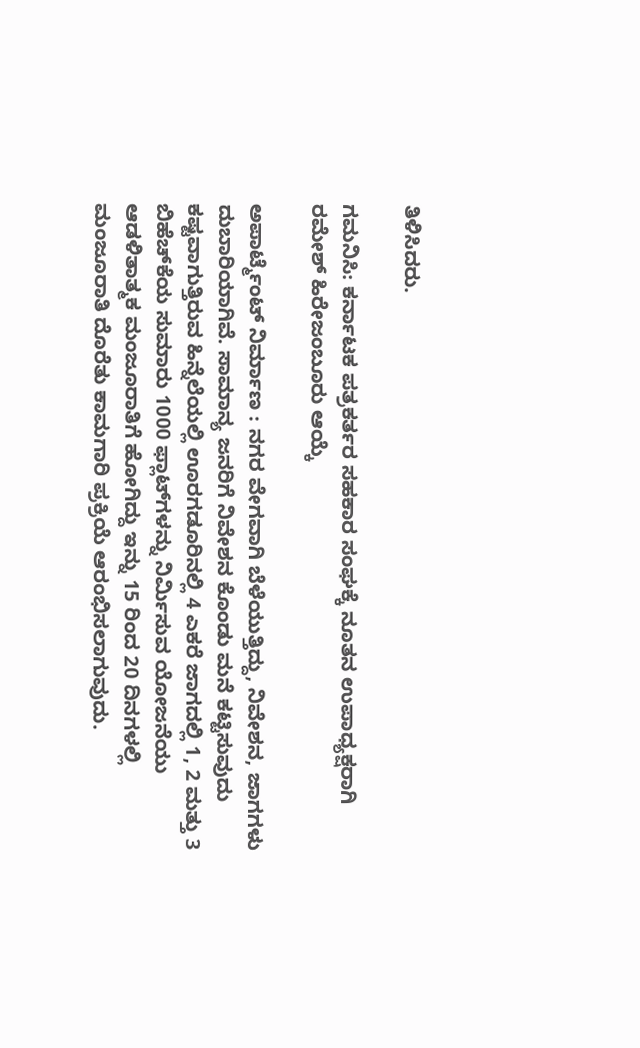ತಿಳಿಸಿದರು.

ಗಮನಿಸಿ: ಕರ್ನಾಟಕ ಪತ್ರಕರ್ತರ ಸಹಕಾರ ಸಂಘಕ್ಕೆ ನೂತನ ಉಪಾಧ್ಯಕ್ಷರಾಗಿ ರಮೇಶ್ ಹಿರೇಜಂಬೂರು ಆಯ್ಕೆ

ಅಪಾರ್ಟ್ಮೆಂಟ್ ನಿರ್ಮಾಣ : ನಗರ ವೇಗವಾಗಿ ಬೆಳೆಯುತ್ತಿದ್ದು, ನಿವೇಶನ, ಜಾಗಗಳು ದುಬಾರಿಯಾಗಿವೆ. ಸಾಮಾನ್ಯ ಜನರಿಗೆ ನಿವೇಶನ ಕೊಂಡು ಮನೆ ಕಟ್ಟಿಸುವುದು ಕಷ್ಟವಾಗುತ್ತಿರುವ ಹಿನ್ನೆಲೆಯಲ್ಲಿ ಊರಗಡೂರಿನಲ್ಲಿ 4 ಎಕರೆ ಜಾಗದಲ್ಲಿ 1, 2 ಮತ್ತು 3 ಬಿಹೆಚ್‌ಕೆಯ ಸುಮಾರು 1000 ಫ್ಲಾಟ್‌ಗಳನ್ನು ನಿರ್ಮಿಸುವ ಯೋಜನೆಯು ಆಡಳಿತಾತ್ಮಕ ಮಂಜೂರಾತಿಗೆ ಹೋಗಿದ್ದು ಇನ್ನು 15 ರಿಂದ 20 ದಿನಗಳಲ್ಲಿ ಮಂಜೂರಾತಿ ದೊರೆತು ಕಾಮಗಾರಿ ಪ್ರಕ್ರಿಯೆ ಆರಂಭಿಸಲಾಗುವುದು.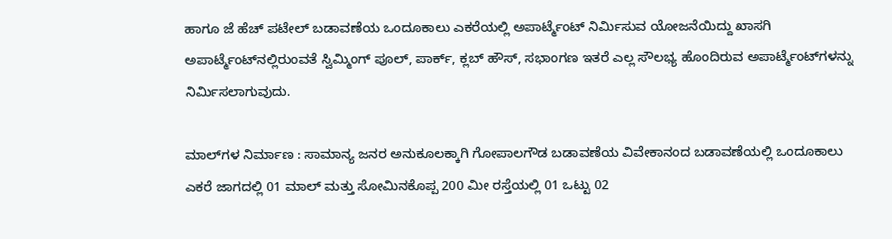ಹಾಗೂ ಜೆ ಹೆಚ್ ಪಟೇಲ್ ಬಡಾವಣೆಯ ಒಂದೂಕಾಲು ಎಕರೆಯಲ್ಲಿ ಅಪಾರ್ಟ್ಮೆಂಟ್ ನಿರ್ಮಿಸುವ ಯೋಜನೆಯಿದ್ದು ಖಾಸಗಿ ಅಪಾರ್ಟ್ಮೆಂಟ್‌ನಲ್ಲಿರುಂವತೆ ಸ್ವಿಮ್ಮಿಂಗ್ ಪೂಲ್, ಪಾರ್ಕ್, ಕ್ಲಬ್ ಹೌಸ್, ಸಭಾಂಗಣ ಇತರೆ ಎಲ್ಲ ಸೌಲಭ್ಯ ಹೊಂದಿರುವ ಅಪಾರ್ಟ್ಮೆಂಟ್‌ಗಳನ್ನು ನಿರ್ಮಿಸಲಾಗುವುದು.

ಮಾಲ್‌ಗಳ ನಿರ್ಮಾಣ : ಸಾಮಾನ್ಯ ಜನರ ಅನುಕೂಲಕ್ಕಾಗಿ ಗೋಪಾಲಗೌಡ ಬಡಾವಣೆಯ ವಿವೇಕಾನಂದ ಬಡಾವಣೆಯಲ್ಲಿ ಒಂದೂಕಾಲು ಎಕರೆ ಜಾಗದಲ್ಲಿ 01 ಮಾಲ್ ಮತ್ತು ಸೋಮಿನಕೊಪ್ಪ 200 ಮೀ ರಸ್ತೆಯಲ್ಲಿ 01 ಒಟ್ಟು 02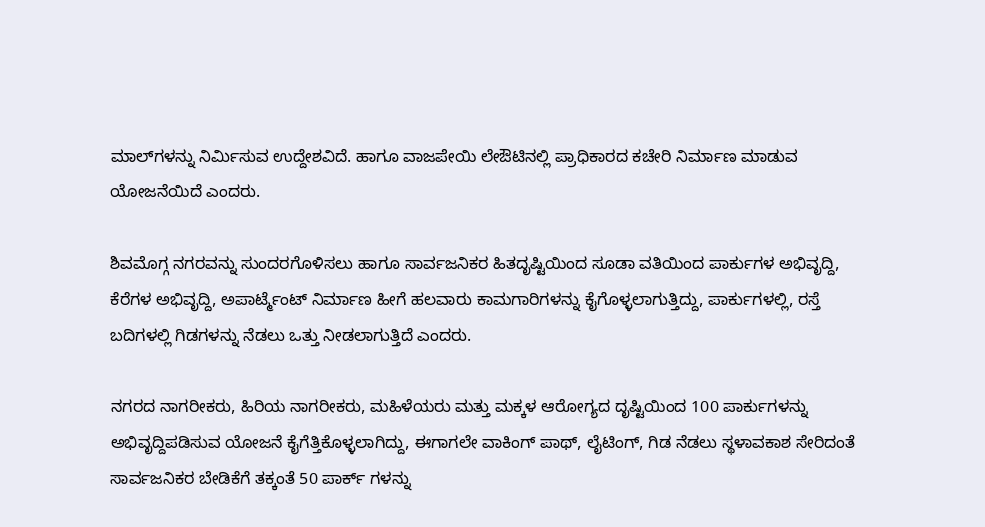ಮಾಲ್‌ಗಳನ್ನು ನಿರ್ಮಿಸುವ ಉದ್ದೇಶವಿದೆ. ಹಾಗೂ ವಾಜಪೇಯಿ ಲೇಔಟಿನಲ್ಲಿ ಪ್ರಾಧಿಕಾರದ ಕಚೇರಿ ನಿರ್ಮಾಣ ಮಾಡುವ ಯೋಜನೆಯಿದೆ ಎಂದರು.

ಶಿವಮೊಗ್ಗ ನಗರವನ್ನು ಸುಂದರಗೊಳಿಸಲು ಹಾಗೂ ಸಾರ್ವಜನಿಕರ ಹಿತದೃಷ್ಟಿಯಿಂದ ಸೂಡಾ ವತಿಯಿಂದ ಪಾರ್ಕುಗಳ ಅಭಿವೃದ್ದಿ, ಕೆರೆಗಳ ಅಭಿವೃದ್ದಿ, ಅಪಾರ್ಟ್ಮೆಂಟ್ ನಿರ್ಮಾಣ ಹೀಗೆ ಹಲವಾರು ಕಾಮಗಾರಿಗಳನ್ನು ಕೈಗೊಳ್ಳಲಾಗುತ್ತಿದ್ದು, ಪಾರ್ಕುಗಳಲ್ಲಿ, ರಸ್ತೆ ಬದಿಗಳಲ್ಲಿ ಗಿಡಗಳನ್ನು ನೆಡಲು ಒತ್ತು ನೀಡಲಾಗುತ್ತಿದೆ ಎಂದರು.

ನಗರದ ನಾಗರೀಕರು, ಹಿರಿಯ ನಾಗರೀಕರು, ಮಹಿಳೆಯರು ಮತ್ತು ಮಕ್ಕಳ ಆರೋಗ್ಯದ ದೃಷ್ಟಿಯಿಂದ 100 ಪಾರ್ಕುಗಳನ್ನು ಅಭಿವೃದ್ದಿಪಡಿಸುವ ಯೋಜನೆ ಕೈಗೆತ್ತಿಕೊಳ್ಳಲಾಗಿದ್ದು, ಈಗಾಗಲೇ ವಾಕಿಂಗ್ ಪಾಥ್, ಲೈಟಿಂಗ್, ಗಿಡ ನೆಡಲು ಸ್ಥಳಾವಕಾಶ ಸೇರಿದಂತೆ ಸಾರ್ವಜನಿಕರ ಬೇಡಿಕೆಗೆ ತಕ್ಕಂತೆ 50 ಪಾರ್ಕ್ ಗಳನ್ನು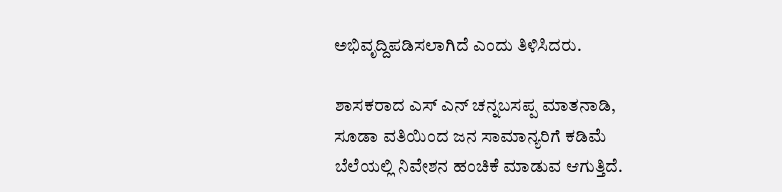ಅಭಿವೃದ್ದಿಪಡಿಸಲಾಗಿದೆ ಎಂದು ತಿಳಿಸಿದರು.

ಶಾಸಕರಾದ ಎಸ್ ಎನ್ ಚನ್ನಬಸಪ್ಪ ಮಾತನಾಡಿ, ಸೂಡಾ ವತಿಯಿಂದ ಜನ ಸಾಮಾನ್ಯರಿಗೆ ಕಡಿಮೆ ಬೆಲೆಯಲ್ಲಿ ನಿವೇಶನ ಹಂಚಿಕೆ ಮಾಡುವ ಆಗುತ್ತಿದೆ.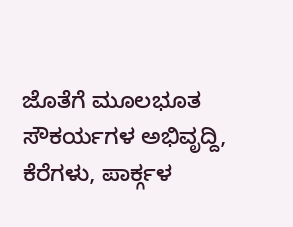ಜೊತೆಗೆ ಮೂಲಭೂತ ಸೌಕರ್ಯಗಳ ಅಭಿವೃದ್ದಿ, ಕೆರೆಗಳು, ಪಾರ್ಕ್ಗಳ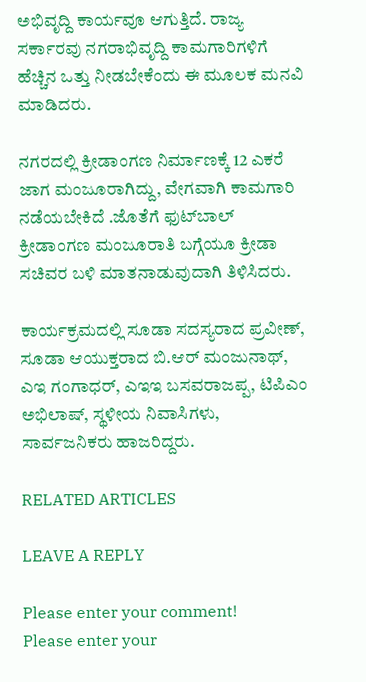ಅಭಿವೃದ್ದಿ ಕಾರ್ಯವೂ ಆಗುತ್ತಿದೆ. ರಾಜ್ಯ ಸರ್ಕಾರವು ನಗರಾಭಿವೃದ್ದಿ ಕಾಮಗಾರಿಗಳಿಗೆ ಹೆಚ್ಚಿನ ಒತ್ತು ನೀಡಬೇಕೆಂದು ಈ ಮೂಲಕ ಮನವಿ ಮಾಡಿದರು.

ನಗರದಲ್ಲಿ ಕ್ರೀಡಾಂಗಣ ನಿರ್ಮಾಣಕ್ಕೆ 12 ಎಕರೆ ಜಾಗ ಮಂಜೂರಾಗಿದ್ದು, ವೇಗವಾಗಿ ಕಾಮಗಾರಿ ನಡೆಯಬೇಕಿದೆ .ಜೊತೆಗೆ ಫುಟ್‌ಬಾಲ್ ಕ್ರೀಡಾಂಗಣ ಮಂಜೂರಾತಿ ಬಗ್ಗೆಯೂ ಕ್ರೀಡಾ ಸಚಿವರ ಬಳಿ ಮಾತನಾಡುವುದಾಗಿ ತಿಳಿಸಿದರು.

ಕಾರ್ಯಕ್ರಮದಲ್ಲಿ ಸೂಡಾ ಸದಸ್ಯರಾದ ಪ್ರವೀಣ್, ಸೂಡಾ ಆಯುಕ್ತರಾದ ಬಿ.ಆರ್ ಮಂಜುನಾಥ್, ಎಇ ಗಂಗಾಧರ್, ಎಇಇ ಬಸವರಾಜಪ್ಪ, ಟಿಪಿಎಂ ಅಭಿಲಾಷ್, ಸ್ಥಳೀಯ ನಿವಾಸಿಗಳು, ಸಾರ್ವಜನಿಕರು ಹಾಜರಿದ್ದರು.

RELATED ARTICLES

LEAVE A REPLY

Please enter your comment!
Please enter your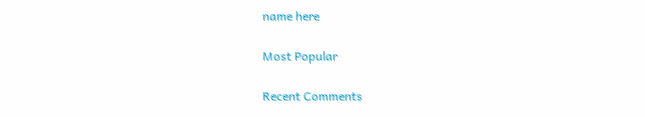name here

Most Popular

Recent Comments